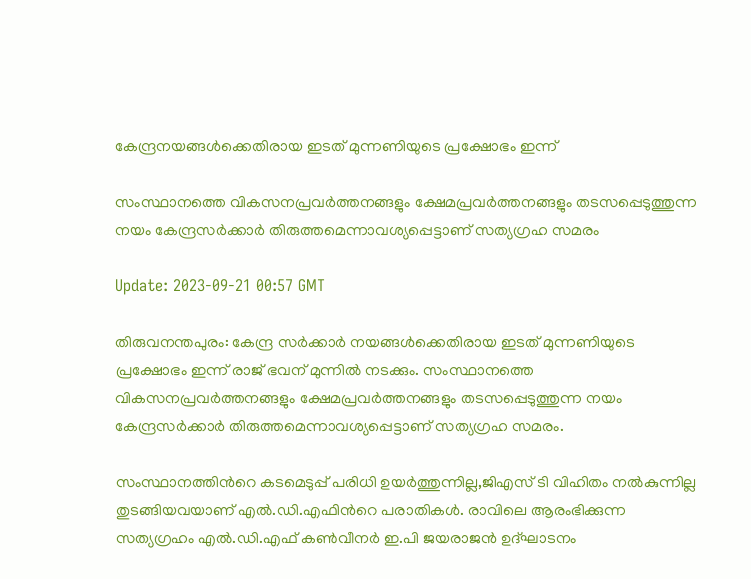കേന്ദ്രനയങ്ങള്‍ക്കെതിരായ ഇടത് മുന്നണിയുടെ പ്രക്ഷോഭം ഇന്ന്

സംസ്ഥാനത്തെ വികസനപ്രവർത്തനങ്ങളും ക്ഷേമപ്രവർത്തനങ്ങളും തടസപ്പെടുത്തുന്ന നയം കേന്ദ്രസർക്കാർ തിരുത്തമെന്നാവശ്യപ്പെട്ടാണ് സത്യഗ്രഹ സമരം

Update: 2023-09-21 00:57 GMT

തിരുവനന്തപുരം: കേന്ദ്ര സർക്കാർ നയങ്ങള്‍ക്കെതിരായ ഇടത് മുന്നണിയുടെ പ്രക്ഷോഭം ഇന്ന് രാജ് ഭവന് മുന്നില്‍ നടക്കും. സംസ്ഥാനത്തെ വികസനപ്രവർത്തനങ്ങളും ക്ഷേമപ്രവർത്തനങ്ങളും തടസപ്പെടുത്തുന്ന നയം കേന്ദ്രസർക്കാർ തിരുത്തമെന്നാവശ്യപ്പെട്ടാണ് സത്യഗ്രഹ സമരം.

സംസ്ഥാനത്തിന്‍റെ കടമെടുപ്പ് പരിധി ഉയർത്തുന്നില്ല,ജിഎസ് ടി വിഹിതം നല്‍കുന്നില്ല തുടങ്ങിയവയാണ് എല്‍.ഡി.എഫിന്‍റെ പരാതികള്‍. രാവിലെ ആരംഭിക്കുന്ന സത്യഗ്രഹം എല്‍.ഡി.എഫ് കണ്‍വീനർ ഇ.പി ജയരാജന്‍ ഉദ്ഘാടനം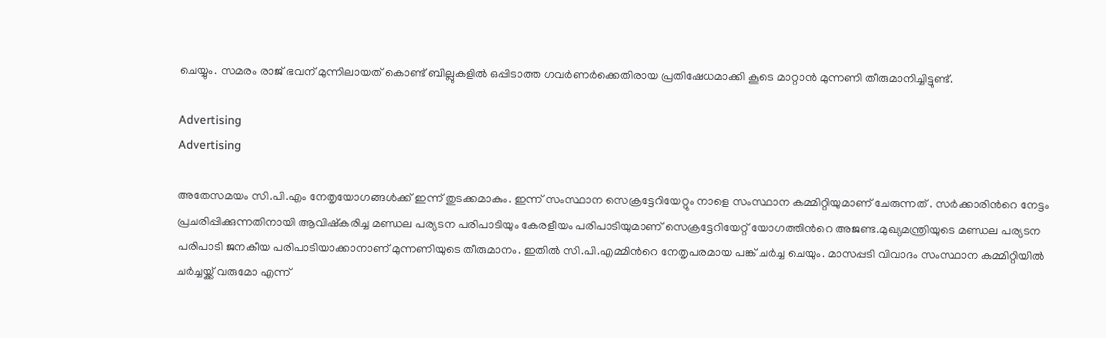ചെയ്യും. സമരം രാജ് ഭവന് മുന്നിലായത് കൊണ്ട് ബില്ലുകളില്‍ ഒപ്പിടാത്ത ഗവർണർക്കെതിരായ പ്രതിഷേധമാക്കി കൂടെ മാറ്റാന്‍ മുന്നണി തീരുമാനിച്ചിട്ടുണ്ട്.

Advertising
Advertising

അതേസമയം സി.പി.എം നേതൃയോഗങ്ങൾക്ക് ഇന്ന് തുടക്കമാകും. ഇന്ന് സംസ്ഥാന സെക്രട്ടേറിയേറ്റും നാളെ സംസ്ഥാന കമ്മിറ്റിയുമാണ് ചേരുന്നത് . സർക്കാരിന്‍റെ നേട്ടം പ്രചരിപ്പിക്കുന്നതിനായി ആവിഷ്കരിച്ച മണ്ഡല പര്യടന പരിപാടിയും കേരളീയം പരിപാടിയുമാണ് സെക്രട്ടേറിയേറ്റ് യോഗത്തിന്‍റെ അജണ്ട.മുഖ്യമന്ത്രിയുടെ മണ്ഡല പര്യടന പരിപാടി ജനകീയ പരിപാടിയാക്കാനാണ് മുന്നണിയുടെ തീരുമാനം. ഇതിൽ സി.പി.എമ്മിന്‍റെ നേതൃപരമായ പങ്ക് ചർച്ച ചെയും. മാസപ്പടി വിവാദം സംസ്ഥാന കമ്മിറ്റിയിൽ ചർച്ചയ്ക്ക് വരുമോ എന്ന്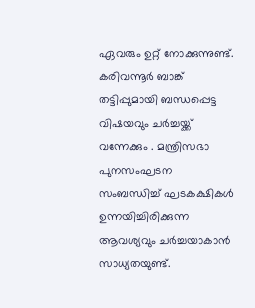ഏവരും ഉറ്റ് നോക്കുന്നുണ്ട്. കരിവന്നൂർ ബാങ്ക് തട്ടിപ്പുമായി ബന്ധപ്പെട്ട വിഷയവും ചർച്ചയ്ക്ക് വന്നേക്കും . മന്ത്രിസഭാ പുനസംഘടന സംബന്ധിച്ച് ഘടകക്ഷികൾ ഉന്നയിച്ചിരിക്കുന്ന ആവശ്യവും ചർച്ചയാകാൻ സാധ്യതയുണ്ട്.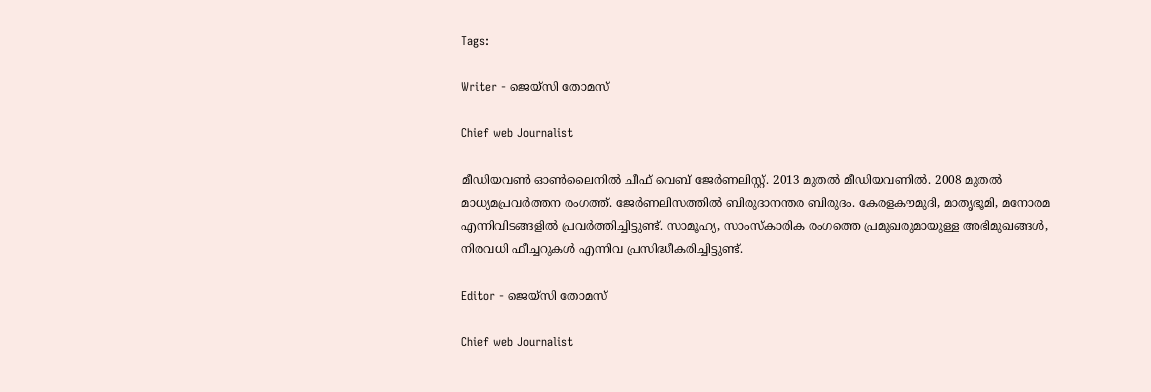Tags:

Writer - ജെയ്സി തോമസ്

Chief web Journalist

മീഡിയവൺ ഓൺലൈനിൽ ചീഫ് വെബ് ജേർണലിസ്റ്റ്. 2013 മുതൽ മീഡിയവണിൽ. 2008 മുതൽ മാധ്യമപ്രവർത്തന രംഗത്ത്. ജേർണലിസത്തിൽ ബിരുദാനന്തര ബിരുദം. കേരളകൗമുദി, മാതൃഭൂമി, മനോരമ എന്നിവിടങ്ങളിൽ പ്രവർത്തിച്ചിട്ടുണ്ട്. സാമൂഹ്യ, സാംസ്‌കാരിക രംഗത്തെ പ്രമുഖരുമായുള്ള അഭിമുഖങ്ങൾ, നിരവധി ഫീച്ചറുകൾ എന്നിവ പ്രസിദ്ധീകരിച്ചിട്ടുണ്ട്.

Editor - ജെയ്സി തോമസ്

Chief web Journalist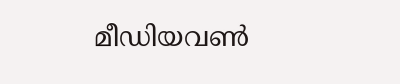മീഡിയവൺ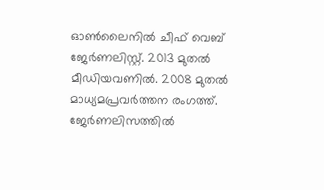ഓൺലൈനിൽ ചീഫ് വെബ് ജേർണലിസ്റ്റ്. 2013 മുതൽ മീഡിയവണിൽ. 2008 മുതൽ മാധ്യമപ്രവർത്തന രംഗത്ത്. ജേർണലിസത്തിൽ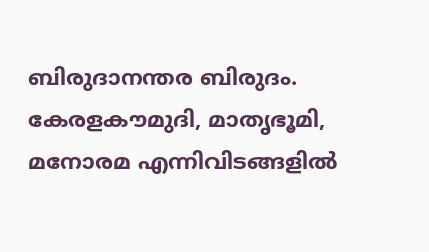ബിരുദാനന്തര ബിരുദം. കേരളകൗമുദി, മാതൃഭൂമി, മനോരമ എന്നിവിടങ്ങളിൽ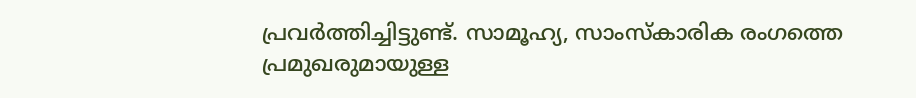പ്രവർത്തിച്ചിട്ടുണ്ട്. സാമൂഹ്യ, സാംസ്‌കാരിക രംഗത്തെ പ്രമുഖരുമായുള്ള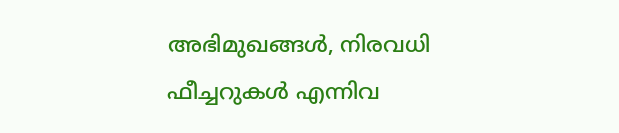അഭിമുഖങ്ങൾ, നിരവധി ഫീച്ചറുകൾ എന്നിവ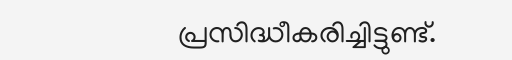പ്രസിദ്ധീകരിച്ചിട്ടുണ്ട്.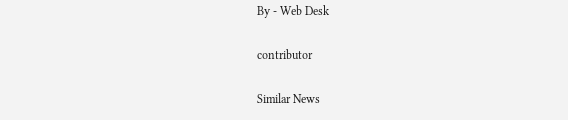By - Web Desk

contributor

Similar News